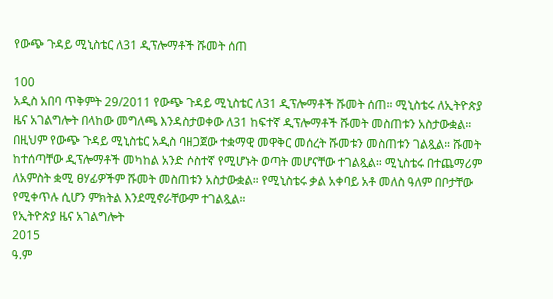የውጭ ጉዳይ ሚኒስቴር ለ31 ዲፕሎማቶች ሹመት ሰጠ

100
አዲስ አበባ ጥቅምት 29/2011 የውጭ ጉዳይ ሚኒስቴር ለ31 ዲፕሎማቶች ሹመት ሰጠ። ሚኒስቴሩ ለኢትዮጵያ ዜና አገልግሎት በላከው መግለጫ እንዳስታወቀው ለ31 ከፍተኛ ዲፕሎማቶች ሹመት መስጠቱን አስታውቋል። በዚህም የውጭ ጉዳይ ሚኒስቴር አዲስ ባዘጋጀው ተቋማዊ መዋቅር መሰረት ሹመቱን መስጠቱን ገልጿል። ሹመት ከተሰጣቸው ዲፕሎማቶች መካከል አንድ ሶስተኛ የሚሆኑት ወጣት መሆናቸው ተገልጿል። ሚኒስቴሩ በተጨማሪም ለአምስት ቋሚ ፀሃፊዎችም ሹመት መስጠቱን አስታውቋል። የሚኒስቴሩ ቃል አቀባይ አቶ መለስ ዓለም በቦታቸው የሚቀጥሉ ሲሆን ምክትል እንደሚኖራቸውም ተገልጿል።
የኢትዮጵያ ዜና አገልግሎት
2015
ዓ.ም